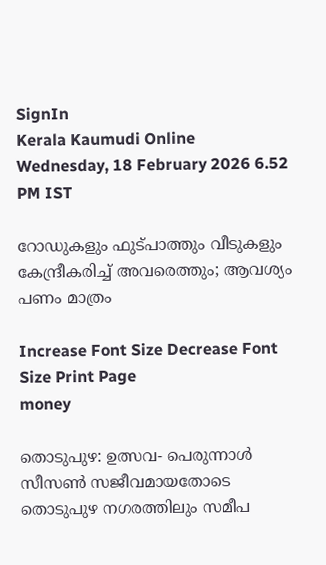SignIn
Kerala Kaumudi Online
Wednesday, 18 February 2026 6.52 PM IST

റോഡുകളും ഫുട്പാത്തും വീടുകളും കേന്ദ്രീകരിച്ച് അവരെത്തും; ആവശ്യം പണം മാത്രം

Increase Font Size Decrease Font Size Print Page
money

തൊടുപുഴ: ഉത്സവ- പെരുന്നാള്‍ സീസണ്‍ സജീവമായതോടെ തൊടുപുഴ നഗരത്തിലും സമീപ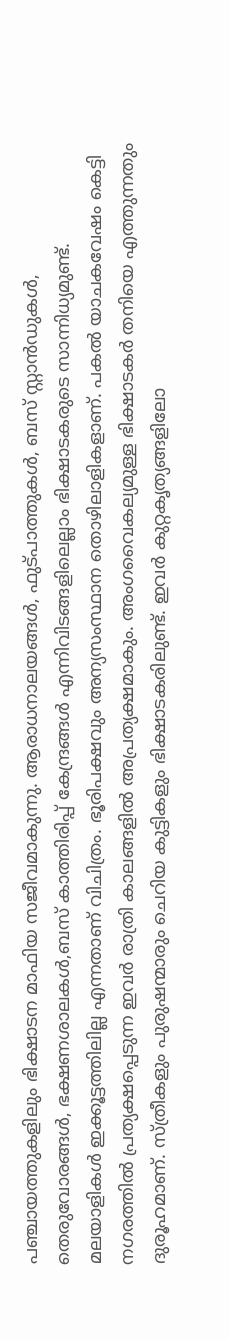പഞ്ചായത്തുകളിലും ഭിക്ഷാടന മാഫിയ സജീവമാകുന്നു. ആരാധനാലയങ്ങള്‍, ഫുട്പാത്തുകള്‍, ബസ് സ്റ്റാന്‍ഡുകള്‍, തെരുവോരങ്ങള്‍, ഭക്ഷണശാലകള്‍,ബസ് കാത്തിരിപ്പ് കേന്ദ്രങ്ങള്‍ എന്നിവിടങ്ങളിലെല്ലാം ഭിക്ഷാടകരുടെ സാന്നിധ്യമുണ്ട്. മലയാളികള്‍ ഇക്കൂട്ടത്തിലില്ല എന്നതാണ് വിചിത്രം. ഭൂരിപക്ഷവും അന്യസംസ്ഥാന തൊഴിലാളികളാണ്. പകല്‍ യാചകവേഷം കെട്ടി നഗരത്തില്‍ പ്രത്യക്ഷപ്പെടുന്ന ഇവര്‍ രാത്രി കാലങ്ങളില്‍ അപ്രത്യക്ഷമാകും. അംഗവൈകല്യമുള്ള ഭിക്ഷാടകര്‍ തനിയെ എത്തുന്നതും ദുരൂഹമാണ്. സ്ത്രീകളും പുരുഷന്മാരും ചെറിയ കുട്ടികളും ഭിക്ഷാടകരിലുണ്ട്. ഇവര്‍ കുറ്റകൃത്യങ്ങളിലോ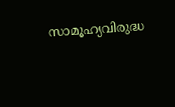സാമൂഹ്യവിരുദ്ധ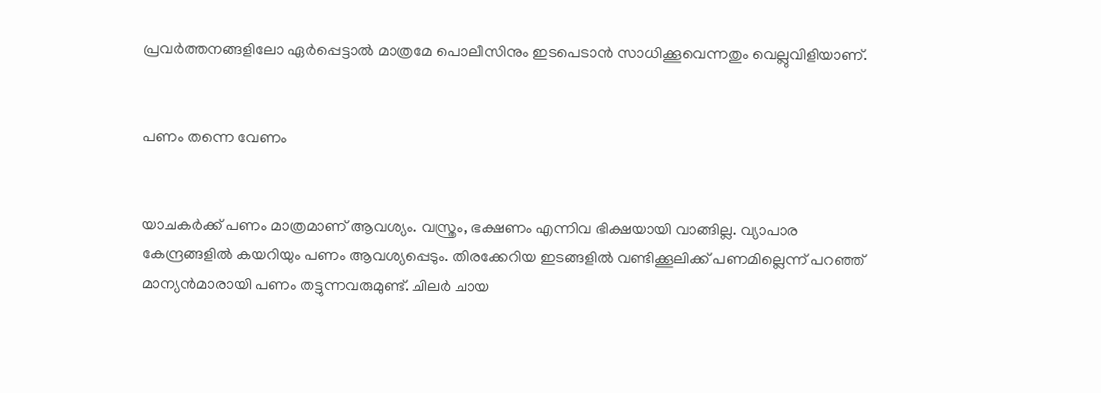പ്രവര്‍ത്തനങ്ങളിലോ ഏര്‍പ്പെട്ടാല്‍ മാത്രമേ പൊലീസിനും ഇടപെടാന്‍ സാധിക്കൂവെന്നതും വെല്ലുവിളിയാണ്.


പണം തന്നെ വേണം


യാചകര്‍ക്ക് പണം മാത്രമാണ് ആവശ്യം. വസ്ത്രം, ഭക്ഷണം എന്നിവ ഭിക്ഷയായി വാങ്ങില്ല. വ്യാപാര കേന്ദ്രങ്ങളില്‍ കയറിയും പണം ആവശ്യപ്പെടും. തിരക്കേറിയ ഇടങ്ങളില്‍ വണ്ടിക്കൂലിക്ക് പണമില്ലെന്ന് പറഞ്ഞ് മാന്യന്‍മാരായി പണം തട്ടുന്നവരുമുണ്ട്. ചിലര്‍ ചായ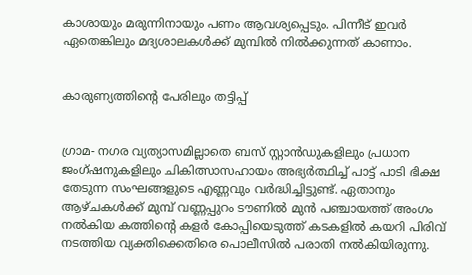കാശായും മരുന്നിനായും പണം ആവശ്യപ്പെടും. പിന്നീട് ഇവര്‍ ഏതെങ്കിലും മദ്യശാലകള്‍ക്ക് മുമ്പില്‍ നില്‍ക്കുന്നത് കാണാം.


കാരുണ്യത്തിന്റെ പേരിലും തട്ടിപ്പ്


ഗ്രാമ- നഗര വ്യത്യാസമില്ലാതെ ബസ് സ്റ്റാന്‍ഡുകളിലും പ്രധാന ജംഗ്ഷനുകളിലും ചികിത്സാസഹായം അഭ്യര്‍ത്ഥിച്ച് പാട്ട് പാടി ഭിക്ഷ തേടുന്ന സംഘങ്ങളുടെ എണ്ണവും വര്‍ദ്ധിച്ചിട്ടുണ്ട്. ഏതാനും ആഴ്ചകള്‍ക്ക് മുമ്പ് വണ്ണപ്പുറം ടൗണില്‍ മുന്‍ പഞ്ചായത്ത് അംഗം നല്‍കിയ കത്തിന്റെ കളര്‍ കോപ്പിയെടുത്ത് കടകളില്‍ കയറി പിരിവ് നടത്തിയ വ്യക്തിക്കെതിരെ പൊലീസില്‍ പരാതി നല്‍കിയിരുന്നു.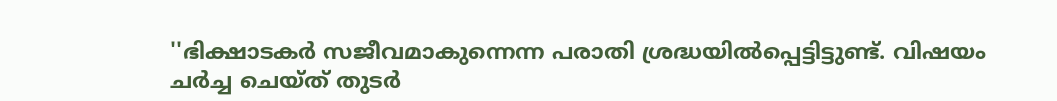''ഭിക്ഷാടകര്‍ സജീവമാകുന്നെന്ന പരാതി ശ്രദ്ധയില്‍പ്പെട്ടിട്ടുണ്ട്. വിഷയം ചര്‍ച്ച ചെയ്ത് തുടര്‍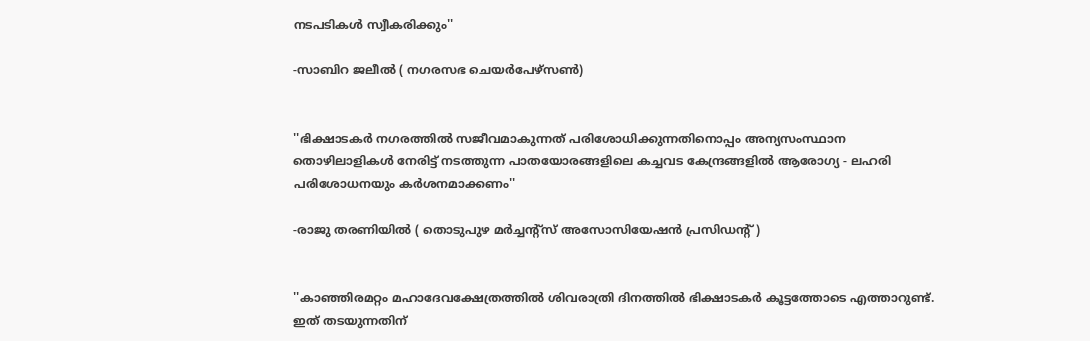നടപടികള്‍ സ്വീകരിക്കും''

-സാബിറ ജലീല്‍ ( നഗരസഭ ചെയര്‍പേഴ്‌സണ്‍)


''ഭിക്ഷാടകര്‍ നഗരത്തില്‍ സജീവമാകുന്നത് പരിശോധിക്കുന്നതിനൊപ്പം അന്യസംസ്ഥാന തൊഴിലാളികള്‍ നേരിട്ട് നടത്തുന്ന പാതയോരങ്ങളിലെ കച്ചവട കേന്ദ്രങ്ങളില്‍ ആരോഗ്യ - ലഹരി പരിശോധനയും കര്‍ശനമാക്കണം''

-രാജു തരണിയില്‍ ( തൊടുപുഴ മര്‍ച്ചന്റ്‌സ് അസോസിയേഷന്‍ പ്രസിഡന്റ് )


''കാഞ്ഞിരമറ്റം മഹാദേവക്ഷേത്രത്തില്‍ ശിവരാത്രി ദിനത്തില്‍ ഭിക്ഷാടകര്‍ കൂട്ടത്തോടെ എത്താറുണ്ട്. ഇത് തടയുന്നതിന്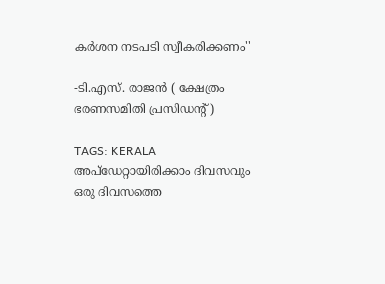കര്‍ശന നടപടി സ്വീകരിക്കണം''

-ടി.എസ്. രാജന്‍ ( ക്ഷേത്രം ഭരണസമിതി പ്രസിഡന്റ് )

TAGS: KERALA
അപ്ഡേറ്റായിരിക്കാം ദിവസവും
ഒരു ദിവസത്തെ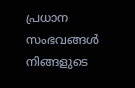പ്രധാന സംഭവങ്ങൾ നിങ്ങളുടെ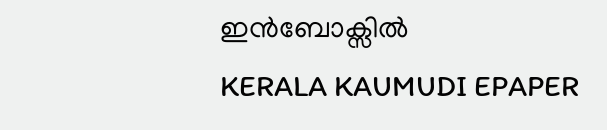ഇൻബോക്സിൽ
KERALA KAUMUDI EPAPER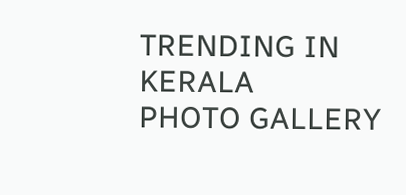TRENDING IN KERALA
PHOTO GALLERY